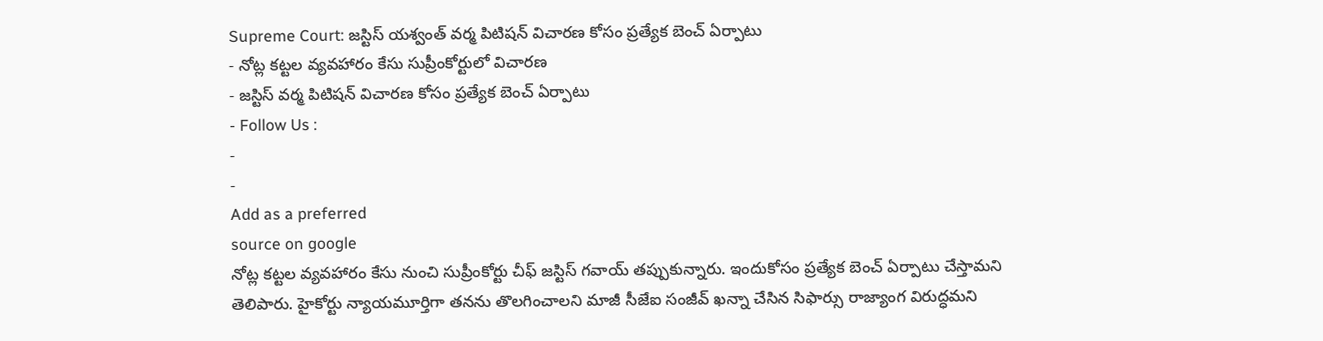Supreme Court: జస్టిస్ యశ్వంత్ వర్మ పిటిషన్ విచారణ కోసం ప్రత్యేక బెంచ్ ఏర్పాటు
- నోట్ల కట్టల వ్యవహారం కేసు సుప్రీంకోర్టులో విచారణ
- జస్టిస్ వర్మ పిటిషన్ విచారణ కోసం ప్రత్యేక బెంచ్ ఏర్పాటు
- Follow Us :
-
-
Add as a preferred
source on google
నోట్ల కట్టల వ్యవహారం కేసు నుంచి సుప్రీంకోర్టు చీఫ్ జస్టిస్ గవాయ్ తప్పుకున్నారు. ఇందుకోసం ప్రత్యేక బెంచ్ ఏర్పాటు చేస్తామని తెలిపారు. హైకోర్టు న్యాయమూర్తిగా తనను తొలగించాలని మాజీ సీజేఐ సంజీవ్ ఖన్నా చేసిన సిఫార్సు రాజ్యాంగ విరుద్ధమని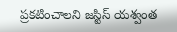ప్రకటించాలని జస్టిస్ యశ్వంత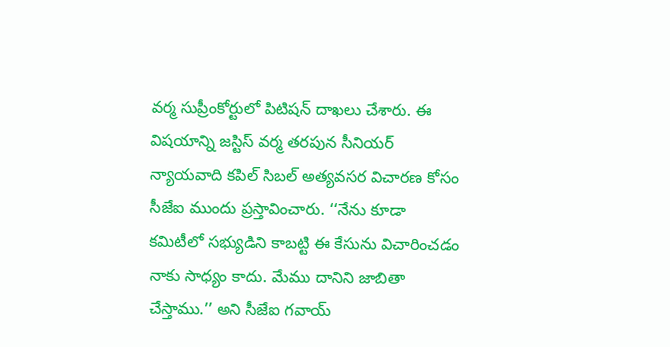వర్మ సుప్రీంకోర్టులో పిటిషన్ దాఖలు చేశారు. ఈ విషయాన్ని జస్టిస్ వర్మ తరపున సీనియర్ న్యాయవాది కపిల్ సిబల్ అత్యవసర విచారణ కోసం సీజేఐ ముందు ప్రస్తావించారు. ‘‘నేను కూడా కమిటీలో సభ్యుడిని కాబట్టి ఈ కేసును విచారించడం నాకు సాధ్యం కాదు. మేము దానిని జాబితా చేస్తాము.’’ అని సీజేఐ గవాయ్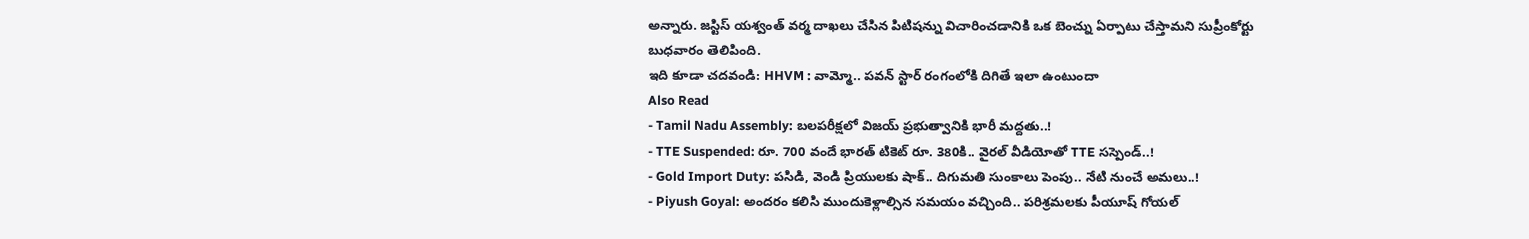అన్నారు. జస్టిస్ యశ్వంత్ వర్మ దాఖలు చేసిన పిటిషన్ను విచారించడానికి ఒక బెంచ్ను ఏర్పాటు చేస్తామని సుప్రీంకోర్టు బుధవారం తెలిపింది.
ఇది కూడా చదవండి: HHVM : వామ్మో.. పవన్ స్టార్ రంగంలోకి దిగితే ఇలా ఉంటుందా
Also Read
- Tamil Nadu Assembly: బలపరీక్షలో విజయ్ ప్రభుత్వానికి భారీ మద్దతు..!
- TTE Suspended: రూ. 700 వందే భారత్ టికెట్ రూ. 380కి.. వైరల్ వీడియోతో TTE సస్పెండ్..!
- Gold Import Duty: పసిడి, వెండి ప్రియులకు షాక్.. దిగుమతి సుంకాలు పెంపు.. నేటి నుంచే అమలు..!
- Piyush Goyal: అందరం కలిసి ముందుకెళ్లాల్సిన సమయం వచ్చింది.. పరిశ్రమలకు పీయూష్ గోయల్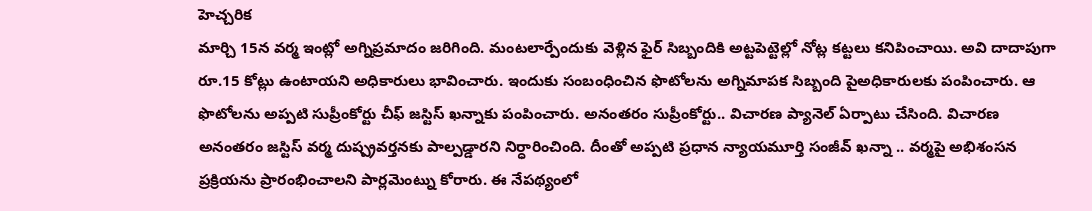హెచ్చరిక
మార్చి 15న వర్మ ఇంట్లో అగ్నిప్రమాదం జరిగింది. మంటలార్పేందుకు వెళ్లిన ఫైర్ సిబ్బందికి అట్టపెట్టెల్లో నోట్ల కట్టలు కనిపించాయి. అవి దాదాపుగా రూ.15 కోట్లు ఉంటాయని అధికారులు భావించారు. ఇందుకు సంబంధించిన ఫొటోలను అగ్నిమాపక సిబ్బంది పైఅధికారులకు పంపించారు. ఆ ఫొటోలను అప్పటి సుప్రీంకోర్టు చీఫ్ జస్టిస్ ఖన్నాకు పంపించారు. అనంతరం సుప్రీంకోర్టు.. విచారణ ప్యానెల్ ఏర్పాటు చేసింది. విచారణ అనంతరం జస్టిస్ వర్మ దుష్ప్రవర్తనకు పాల్పడ్డారని నిర్ధారించింది. దీంతో అప్పటి ప్రధాన న్యాయమూర్తి సంజీవ్ ఖన్నా .. వర్మపై అభిశంసన ప్రక్రియను ప్రారంభించాలని పార్లమెంట్ను కోరారు. ఈ నేపథ్యంలో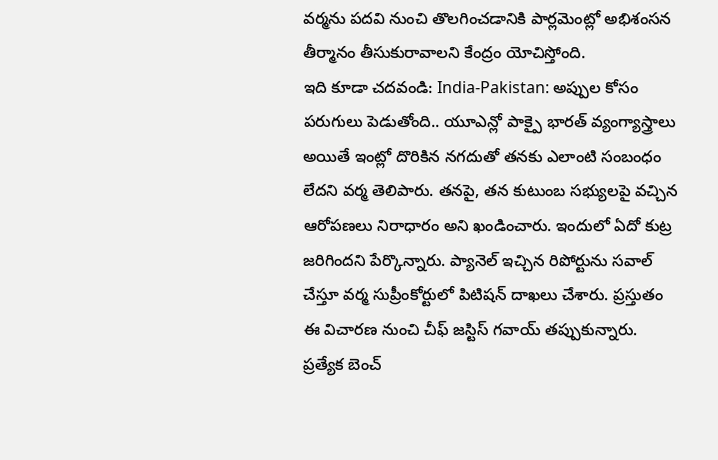వర్మను పదవి నుంచి తొలగించడానికి పార్లమెంట్లో అభిశంసన తీర్మానం తీసుకురావాలని కేంద్రం యోచిస్తోంది.
ఇది కూడా చదవండి: India-Pakistan: అప్పుల కోసం పరుగులు పెడుతోంది.. యూఎన్లో పాక్పై భారత్ వ్యంగ్యాస్త్రాలు
అయితే ఇంట్లో దొరికిన నగదుతో తనకు ఎలాంటి సంబంధం లేదని వర్మ తెలిపారు. తనపై, తన కుటుంబ సభ్యులపై వచ్చిన ఆరోపణలు నిరాధారం అని ఖండించారు. ఇందులో ఏదో కుట్ర జరిగిందని పేర్కొన్నారు. ప్యానెల్ ఇచ్చిన రిపోర్టును సవాల్ చేస్తూ వర్మ సుప్రీంకోర్టులో పిటిషన్ దాఖలు చేశారు. ప్రస్తుతం ఈ విచారణ నుంచి చీఫ్ జస్టిస్ గవాయ్ తప్పుకున్నారు. ప్రత్యేక బెంచ్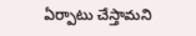ఏర్పాటు చేస్తామని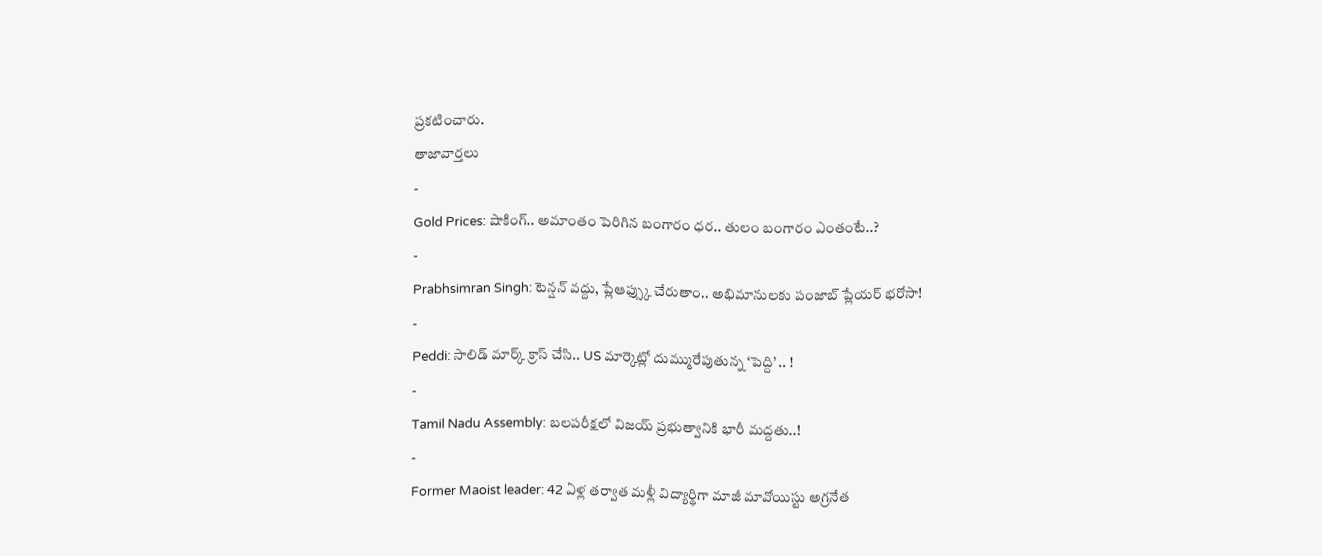ప్రకటించారు.
తాజావార్తలు
-
Gold Prices: షాకింగ్.. అమాంతం పెరిగిన బంగారం ధర.. తులం బంగారం ఎంతంటే..?
-
Prabhsimran Singh: టెన్షన్ వద్దు, ప్లేఆఫ్స్కు చేరుతాం.. అభిమానులకు పంజాబ్ ప్లేయర్ భరోసా!
-
Peddi: సాలిడ్ మార్క్ క్రాస్ చేసి.. US మార్కెట్లో దుమ్మురేపుతున్న ‘పెద్ది’ .. !
-
Tamil Nadu Assembly: బలపరీక్షలో విజయ్ ప్రభుత్వానికి భారీ మద్దతు..!
-
Former Maoist leader: 42 ఏళ్ల తర్వాత మళ్లీ విద్యార్థిగా మాజీ మావోయిస్టు అగ్రనేత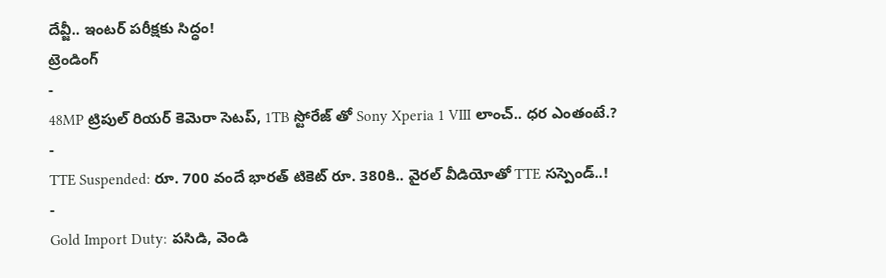దేవ్జీ.. ఇంటర్ పరీక్షకు సిద్ధం!
ట్రెండింగ్
-
48MP ట్రిపుల్ రియర్ కెమెరా సెటప్, 1TB స్టోరేజ్ తో Sony Xperia 1 VIII లాంచ్.. ధర ఎంతంటే.?
-
TTE Suspended: రూ. 700 వందే భారత్ టికెట్ రూ. 380కి.. వైరల్ వీడియోతో TTE సస్పెండ్..!
-
Gold Import Duty: పసిడి, వెండి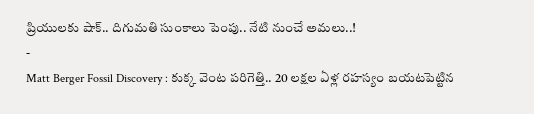ప్రియులకు షాక్.. దిగుమతి సుంకాలు పెంపు.. నేటి నుంచే అమలు..!
-
Matt Berger Fossil Discovery : కుక్క వెంట పరిగెత్తి.. 20 లక్షల ఏళ్ల రహస్యం బయటపెట్టిన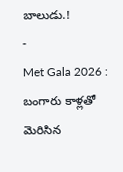బాలుడు.!
-
Met Gala 2026 : బంగారు కాళ్లతో మెరిసిన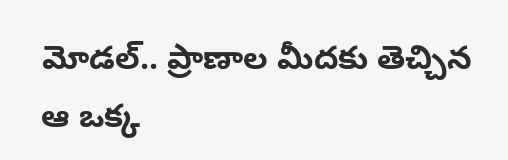మోడల్.. ప్రాణాల మీదకు తెచ్చిన ఆ ఒక్క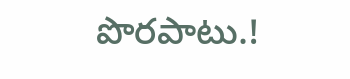పొరపాటు.!